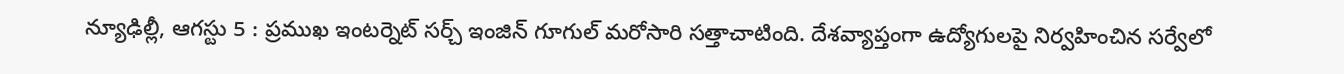న్యూఢిల్లీ, ఆగస్టు 5 : ప్రముఖ ఇంటర్నెట్ సర్చ్ ఇంజిన్ గూగుల్ మరోసారి సత్తాచాటింది. దేశవ్యాప్తంగా ఉద్యోగులపై నిర్వహించిన సర్వేలో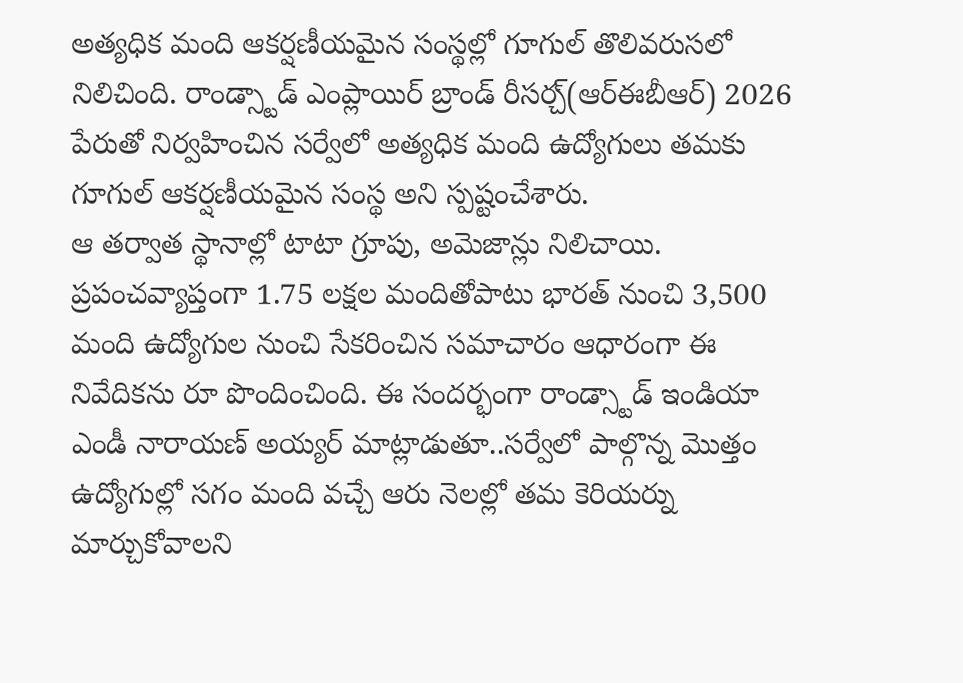అత్యధిక మంది ఆకర్షణీయమైన సంస్థల్లో గూగుల్ తొలివరుసలో నిలిచింది. రాండ్స్టాడ్ ఎంప్లాయిర్ బ్రాండ్ రీసర్చ్(ఆర్ఈబీఆర్) 2026 పేరుతో నిర్వహించిన సర్వేలో అత్యధిక మంది ఉద్యోగులు తమకు గూగుల్ ఆకర్షణీయమైన సంస్థ అని స్పష్టంచేశారు.
ఆ తర్వాత స్థానాల్లో టాటా గ్రూపు, అమెజాన్లు నిలిచాయి. ప్రపంచవ్యాప్తంగా 1.75 లక్షల మందితోపాటు భారత్ నుంచి 3,500 మంది ఉద్యోగుల నుంచి సేకరించిన సమాచారం ఆధారంగా ఈ నివేదికను రూ పొందించింది. ఈ సందర్భంగా రాండ్స్టాడ్ ఇండియా ఎండీ నారాయణ్ అయ్యర్ మాట్లాడుతూ..సర్వేలో పాల్గొన్న మొత్తం ఉద్యోగుల్లో సగం మంది వచ్చే ఆరు నెలల్లో తమ కెరియర్ను మార్చుకోవాలని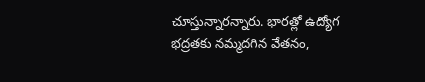చూస్తున్నారన్నారు. భారత్లో ఉద్యోగ భద్రతకు నమ్మదగిన వేతనం,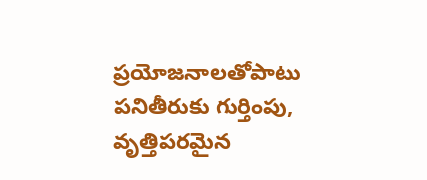ప్రయోజనాలతోపాటు పనితీరుకు గుర్తింపు, వృత్తిపరమైన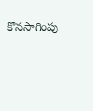కొనసాగింపు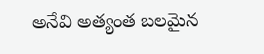అనేవి అత్యంత బలమైన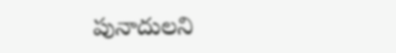పునాదులని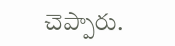చెప్పారు.